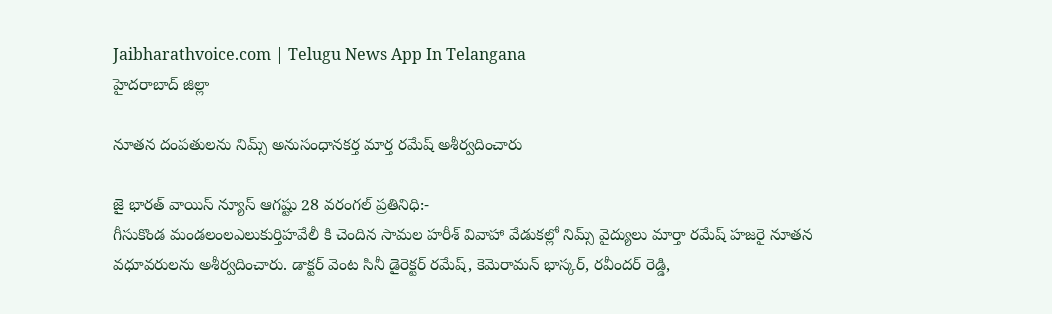Jaibharathvoice.com | Telugu News App In Telangana
హైదరాబాద్ జిల్లా

నూతన దంపతులను నిమ్స్ అనుసంధానకర్త మార్త రమేష్ అశీర్వదించారు

జై భారత్ వాయిస్ న్యూస్ ఆగష్టు 28 వరంగల్ ప్రతినిధి:-
గీసుకొండ మండలంలఎలుకుర్తిహవేలీ కి చెందిన సామల హరీశ్ వివాహా వేడుకల్లో నిమ్స్ వైద్యులు మార్తా రమేష్ హజరై నూతన వధూవరులను అశీర్వదించారు. డాక్టర్ వెంట సినీ డైరెక్టర్ రమేష్, కెమెరామన్ భాస్కర్, రవీందర్ రెడ్డి,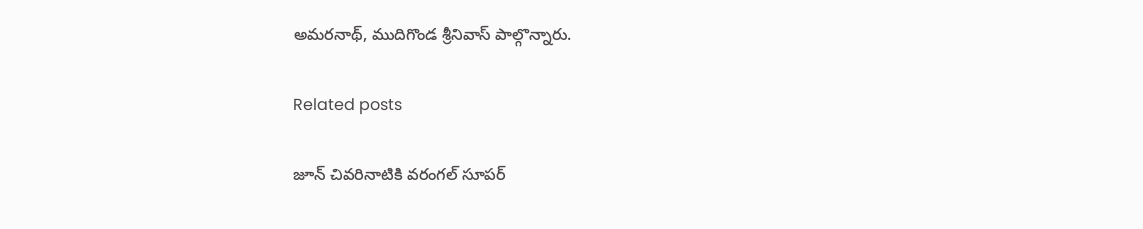అమరనాథ్, ముదిగొండ శ్రీనివాస్ పాల్గొన్నారు.

Related posts

జూన్ చివ‌రినాటికి వ‌రంగ‌ల్ సూప‌ర్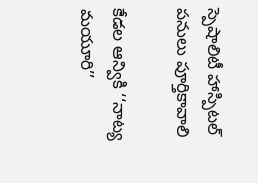స్పెషాలిటీ హాస్పిట‌ల్ ప‌నులు పూర్తికావాలి

కేడల ఆన్వికి ‘‘నాట్య మయూరి’’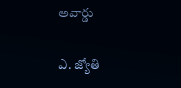అవార్డు

ఎ. జ్యోతి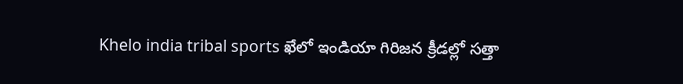Khelo india tribal sports ఖేలో ఇండియా గిరిజన క్రీడల్లో సత్తా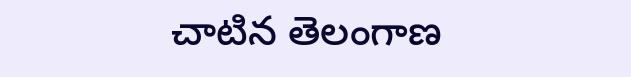చాటిన తెలంగాణ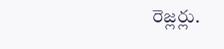రెజ్లర్లు.